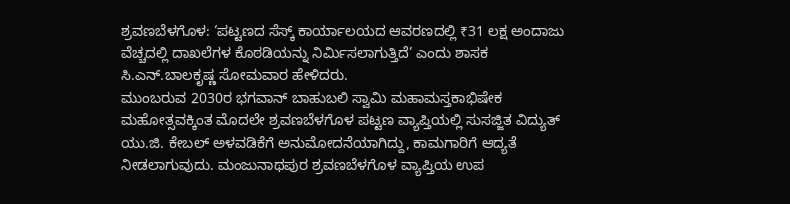ಶ್ರವಣಬೆಳಗೊಳ: ‘ಪಟ್ಟಣದ ಸೆಸ್ಕ್ ಕಾರ್ಯಾಲಯದ ಆವರಣದಲ್ಲಿ ₹31 ಲಕ್ಷ ಅಂದಾಜು ವೆಚ್ಚದಲ್ಲಿ ದಾಖಲೆಗಳ ಕೊಠಡಿಯನ್ನು ನಿರ್ಮಿಸಲಾಗುತ್ತಿದೆ’ ಎಂದು ಶಾಸಕ ಸಿ.ಎನ್.ಬಾಲಕೃಷ್ಣ ಸೋಮವಾರ ಹೇಳಿದರು.
ಮುಂಬರುವ 2030ರ ಭಗವಾನ್ ಬಾಹುಬಲಿ ಸ್ವಾಮಿ ಮಹಾಮಸ್ತಕಾಭಿಷೇಕ ಮಹೋತ್ಸವಕ್ಕಿಂತ ಮೊದಲೇ ಶ್ರವಣಬೆಳಗೊಳ ಪಟ್ಟಣ ವ್ಯಾಪ್ತಿಯಲ್ಲಿ ಸುಸಜ್ಜಿತ ವಿದ್ಯುತ್ ಯು.ಜಿ. ಕೇಬಲ್ ಅಳವಡಿಕೆಗೆ ಅನುಮೋದನೆಯಾಗಿದ್ದು, ಕಾಮಗಾರಿಗೆ ಆದ್ಯತೆ ನೀಡಲಾಗುವುದು. ಮಂಜುನಾಥಪುರ ಶ್ರವಣಬೆಳಗೊಳ ವ್ಯಾಪ್ತಿಯ ಉಪ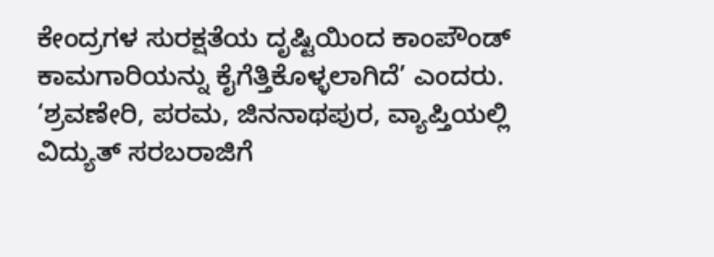ಕೇಂದ್ರಗಳ ಸುರಕ್ಷತೆಯ ದೃಷ್ಟಿಯಿಂದ ಕಾಂಪೌಂಡ್ ಕಾಮಗಾರಿಯನ್ನು ಕೈಗೆತ್ತಿಕೊಳ್ಳಲಾಗಿದೆ’ ಎಂದರು.
‘ಶ್ರವಣೇರಿ, ಪರಮ, ಜಿನನಾಥಪುರ, ವ್ಯಾಪ್ತಿಯಲ್ಲಿ ವಿದ್ಯುತ್ ಸರಬರಾಜಿಗೆ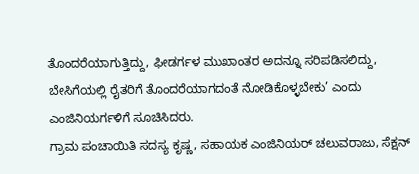ತೊಂದರೆಯಾಗುತ್ತಿದ್ದು, ಫೀಡರ್ಗಳ ಮುಖಾಂತರ ಅದನ್ನೂ ಸರಿಪಡಿಸಲಿದ್ದು, ಬೇಸಿಗೆಯಲ್ಲಿ ರೈತರಿಗೆ ತೊಂದರೆಯಾಗದಂತೆ ನೋಡಿಕೊಳ್ಳಬೇಕು’ ಎಂದು ಎಂಜಿನಿಯರ್ಗಳಿಗೆ ಸೂಚಿಸಿದರು.
ಗ್ರಾಮ ಪಂಚಾಯಿತಿ ಸದಸ್ಯ ಕೃಷ್ಣ, ಸಹಾಯಕ ಎಂಜಿನಿಯರ್ ಚಲುವರಾಜು, ಸೆಕ್ಷನ್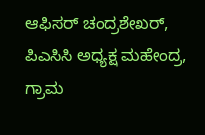ಆಫಿಸರ್ ಚಂದ್ರಶೇಖರ್, ಪಿಎಸಿಸಿ ಅಧ್ಯಕ್ಷ ಮಹೇಂದ್ರ, ಗ್ರಾಮ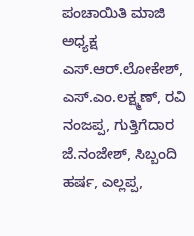ಪಂಚಾಯಿತಿ ಮಾಜಿ ಅಧ್ಯಕ್ಷ ಎಸ್.ಆರ್.ಲೋಕೇಶ್, ಎಸ್.ಎಂ.ಲಕ್ಷ್ಮಣ್, ರವಿ ನಂಜಪ್ಪ, ಗುತ್ತಿಗೆದಾರ ಜೆ.ನಂಜೇಶ್, ಸಿಬ್ಬಂದಿ ಹರ್ಷ, ಎಲ್ಲಪ್ಪ,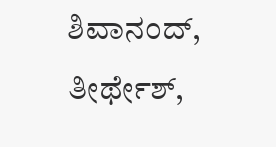ಶಿವಾನಂದ್, ತೀರ್ಥೇಶ್,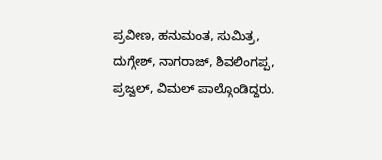ಪ್ರವೀಣ, ಹನುಮಂತ, ಸುಮಿತ್ರ, ದುಗ್ಗೇಶ್, ನಾಗರಾಜ್, ಶಿವಲಿಂಗಪ್ಪ, ಪ್ರಜ್ವಲ್, ವಿಮಲ್ ಪಾಲ್ಗೊಂಡಿದ್ದರು.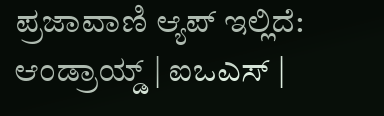ಪ್ರಜಾವಾಣಿ ಆ್ಯಪ್ ಇಲ್ಲಿದೆ: ಆಂಡ್ರಾಯ್ಡ್ | ಐಒಎಸ್ |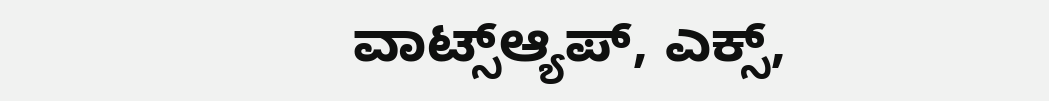ವಾಟ್ಸ್ಆ್ಯಪ್, ಎಕ್ಸ್,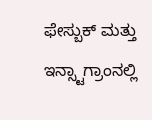ಫೇಸ್ಬುಕ್ ಮತ್ತು ಇನ್ಸ್ಟಾಗ್ರಾಂನಲ್ಲಿ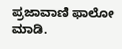ಪ್ರಜಾವಾಣಿ ಫಾಲೋ ಮಾಡಿ.